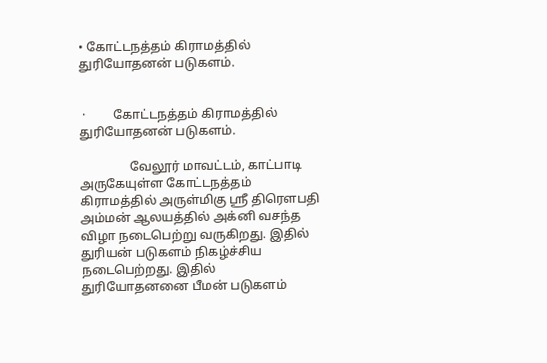• கோட்டநத்தம் கிராமத்தில் துரியோதனன் படுகளம்.


 ·         கோட்டநத்தம் கிராமத்தில் துரியோதனன் படுகளம்.

                வேலூர் மாவட்டம், காட்பாடி அருகேயுள்ள கோட்டநத்தம் கிராமத்தில் அருள்மிகு ஸ்ரீ திரௌபதி அம்மன் ஆலயத்தில் அக்னி வசந்த விழா நடைபெற்று வருகிறது. இதில் துரியன் படுகளம் நிகழ்ச்சிய நடைபெற்றது. இதில் துரியோதனனை பீமன் படுகளம்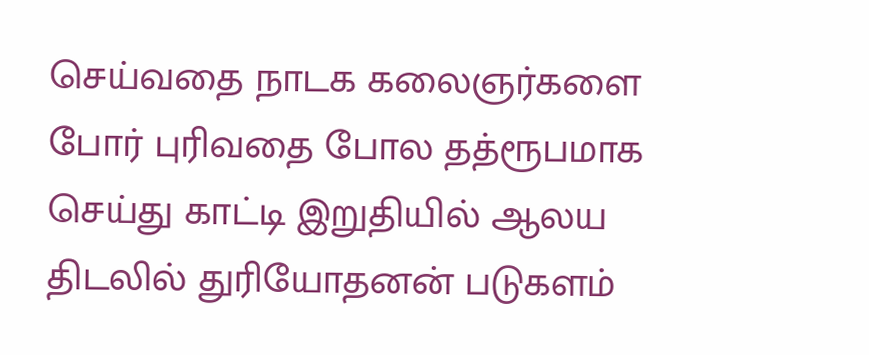செய்வதை நாடக கலைஞர்களை போர் புரிவதை போல தத்ரூபமாக செய்து காட்டி இறுதியில் ஆலய திடலில் துரியோதனன் படுகளம்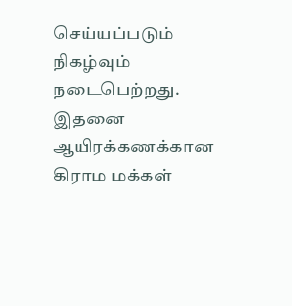செய்யப்படும் நிகழ்வும் நடைபெற்றது.  இதனை ஆயிரக்கணக்கான கிராம மக்கள்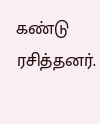கண்டு ரசித்தனர்.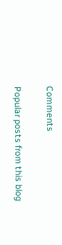Comments

Popular posts from this blog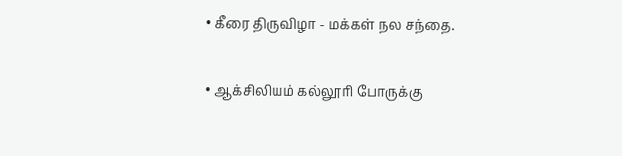• கீரை திருவிழா - மக்கள் நல சந்தை.

• ஆக்சிலியம் கல்லூரி போருக்கு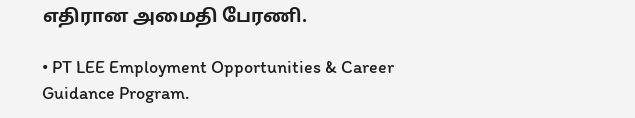எதிரான அமைதி பேரணி.

• PT LEE Employment Opportunities & Career Guidance Program.